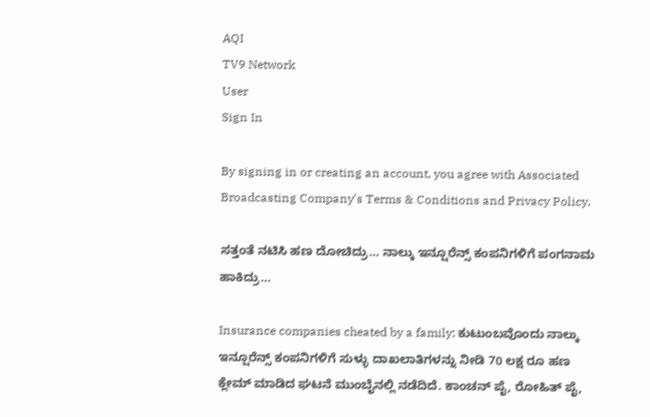AQI
TV9 Network
User
Sign In

By signing in or creating an account, you agree with Associated Broadcasting Company's Terms & Conditions and Privacy Policy.

ಸತ್ತಂತೆ ನಟಿಸಿ ಹಣ ದೋಚಿದ್ರು… ನಾಲ್ಕು ಇನ್ಷೂರೆನ್ಸ್ ಕಂಪನಿಗಳಿಗೆ ಪಂಗನಾಮ ಹಾಕಿದ್ರು…

Insurance companies cheated by a family: ಕುಟುಂಬವೊಂದು ನಾಲ್ಕು ಇನ್ಷೂರೆನ್ಸ್ ಕಂಪನಿಗಳಿಗೆ ಸುಳ್ಳು ದಾಖಲಾತಿಗಳನ್ನು ನೀಡಿ 70 ಲಕ್ಷ ರೂ ಹಣ ಕ್ಲೇಮ್ ಮಾಡಿದ ಘಟನೆ ಮುಂಬೈನಲ್ಲಿ ನಡೆದಿದೆ. ಕಾಂಚನ್ ಪೈ, ರೋಹಿತ್ ಪೈ,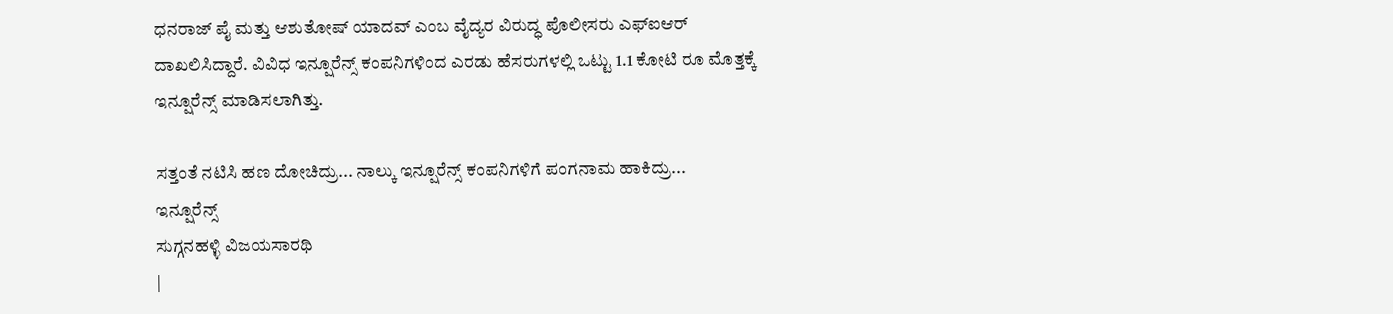ಧನರಾಜ್ ಪೈ ಮತ್ತು ಆಶುತೋಷ್ ಯಾದವ್ ಎಂಬ ವೈದ್ಯರ ವಿರುದ್ಧ ಪೊಲೀಸರು ಎಫ್ಐಆರ್ ದಾಖಲಿಸಿದ್ದಾರೆ. ವಿವಿಧ ಇನ್ಷೂರೆನ್ಸ್ ಕಂಪನಿಗಳಿಂದ ಎರಡು ಹೆಸರುಗಳಲ್ಲಿ ಒಟ್ಟು 1.1 ಕೋಟಿ ರೂ ಮೊತ್ತಕ್ಕೆ ಇನ್ಷೂರೆನ್ಸ್ ಮಾಡಿಸಲಾಗಿತ್ತು.

ಸತ್ತಂತೆ ನಟಿಸಿ ಹಣ ದೋಚಿದ್ರು... ನಾಲ್ಕು ಇನ್ಷೂರೆನ್ಸ್ ಕಂಪನಿಗಳಿಗೆ ಪಂಗನಾಮ ಹಾಕಿದ್ರು...
ಇನ್ಷೂರೆನ್ಸ್
ಸುಗ್ಗನಹಳ್ಳಿ ವಿಜಯಸಾರಥಿ
|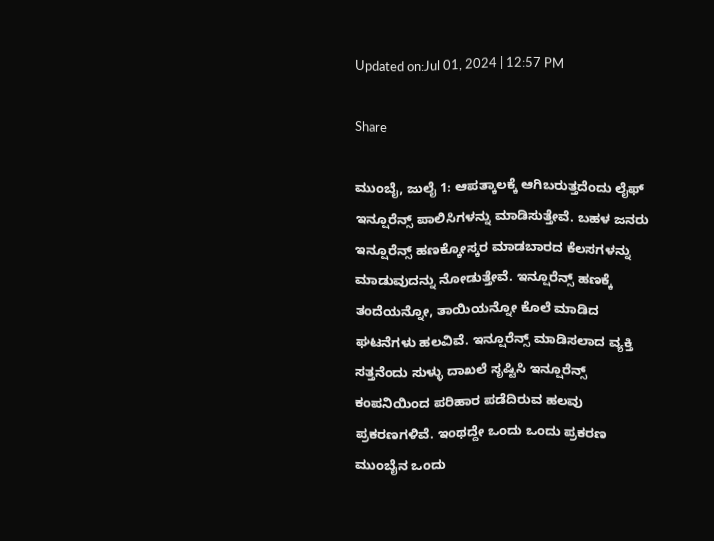Updated on:Jul 01, 2024 | 12:57 PM

Share

ಮುಂಬೈ, ಜುಲೈ 1: ಆಪತ್ಕಾಲಕ್ಕೆ ಆಗಿಬರುತ್ತದೆಂದು ಲೈಫ್ ಇನ್ಷೂರೆನ್ಸ್ ಪಾಲಿಸಿಗಳನ್ನು ಮಾಡಿಸುತ್ತೇವೆ. ಬಹಳ ಜನರು ಇನ್ಷೂರೆನ್ಸ್ ಹಣಕ್ಕೋಸ್ಕರ ಮಾಡಬಾರದ ಕೆಲಸಗಳನ್ನು ಮಾಡುವುದನ್ನು ನೋಡುತ್ತೇವೆ. ಇನ್ಷೂರೆನ್ಸ್ ಹಣಕ್ಕೆ ತಂದೆಯನ್ನೋ, ತಾಯಿಯನ್ನೋ ಕೊಲೆ ಮಾಡಿದ ಘಟನೆಗಳು ಹಲವಿವೆ. ಇನ್ಷೂರೆನ್ಸ್ ಮಾಡಿಸಲಾದ ವ್ಯಕ್ತಿ ಸತ್ತನೆಂದು ಸುಳ್ಳು ದಾಖಲೆ ಸೃಷ್ಟಿಸಿ ಇನ್ಷೂರೆನ್ಸ್ ಕಂಪನಿಯಿಂದ ಪರಿಹಾರ ಪಡೆದಿರುವ ಹಲವು ಪ್ರಕರಣಗಳಿವೆ. ಇಂಥದ್ದೇ ಒಂದು ಒಂದು ಪ್ರಕರಣ ಮುಂಬೈನ ಒಂದು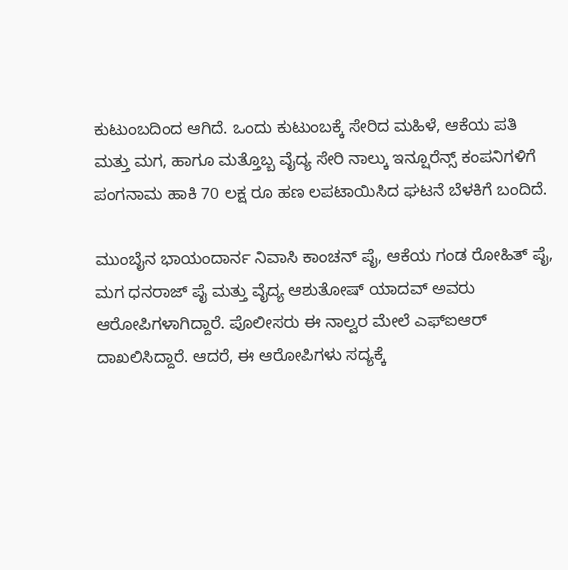ಕುಟುಂಬದಿಂದ ಆಗಿದೆ. ಒಂದು ಕುಟುಂಬಕ್ಕೆ ಸೇರಿದ ಮಹಿಳೆ, ಆಕೆಯ ಪತಿ ಮತ್ತು ಮಗ, ಹಾಗೂ ಮತ್ತೊಬ್ಬ ವೈದ್ಯ ಸೇರಿ ನಾಲ್ಕು ಇನ್ಷೂರೆನ್ಸ್ ಕಂಪನಿಗಳಿಗೆ ಪಂಗನಾಮ ಹಾಕಿ 70 ಲಕ್ಷ ರೂ ಹಣ ಲಪಟಾಯಿಸಿದ ಘಟನೆ ಬೆಳಕಿಗೆ ಬಂದಿದೆ.

ಮುಂಬೈನ ಭಾಯಂದಾರ್ನ ನಿವಾಸಿ ಕಾಂಚನ್ ಪೈ, ಆಕೆಯ ಗಂಡ ರೋಹಿತ್ ಪೈ, ಮಗ ಧನರಾಜ್ ಪೈ ಮತ್ತು ವೈದ್ಯ ಆಶುತೋಷ್ ಯಾದವ್ ಅವರು ಆರೋಪಿಗಳಾಗಿದ್ದಾರೆ. ಪೊಲೀಸರು ಈ ನಾಲ್ವರ ಮೇಲೆ ಎಫ್ಐಆರ್ ದಾಖಲಿಸಿದ್ದಾರೆ. ಆದರೆ, ಈ ಆರೋಪಿಗಳು ಸದ್ಯಕ್ಕೆ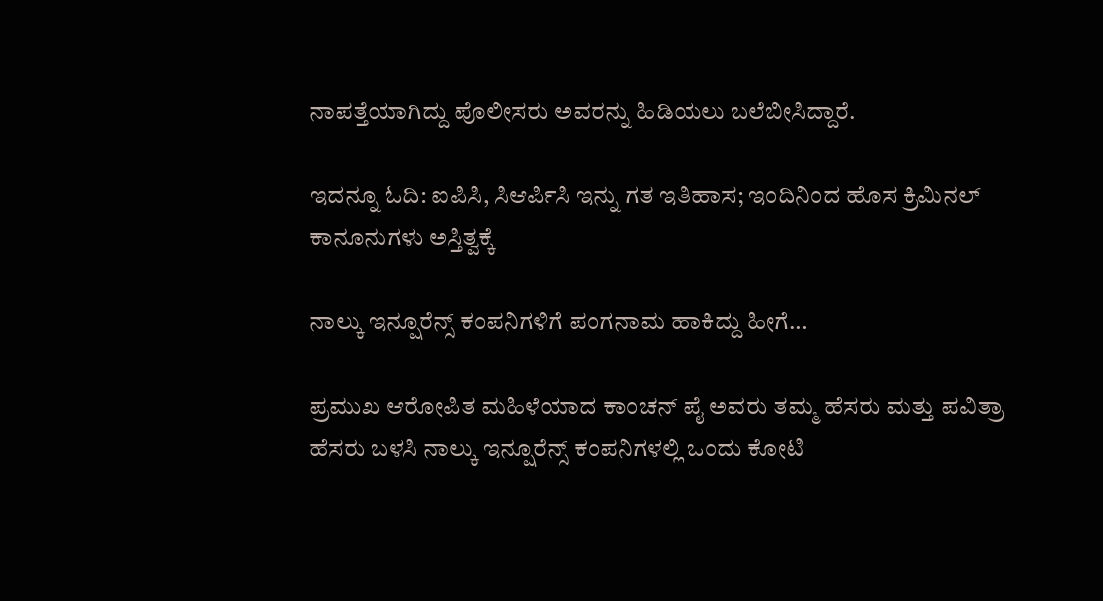ನಾಪತ್ತೆಯಾಗಿದ್ದು ಪೊಲೀಸರು ಅವರನ್ನು ಹಿಡಿಯಲು ಬಲೆಬೀಸಿದ್ದಾರೆ.

ಇದನ್ನೂ ಓದಿ: ಐಪಿಸಿ, ಸಿಆರ್ಪಿಸಿ ಇನ್ನು ಗತ ಇತಿಹಾಸ; ಇಂದಿನಿಂದ ಹೊಸ ಕ್ರಿಮಿನಲ್ ಕಾನೂನುಗಳು ಅಸ್ತಿತ್ವಕ್ಕೆ

ನಾಲ್ಕು ಇನ್ಷೂರೆನ್ಸ್ ಕಂಪನಿಗಳಿಗೆ ಪಂಗನಾಮ ಹಾಕಿದ್ದು ಹೀಗೆ…

ಪ್ರಮುಖ ಆರೋಪಿತ ಮಹಿಳೆಯಾದ ಕಾಂಚನ್ ಪೈ ಅವರು ತಮ್ಮ ಹೆಸರು ಮತ್ತು ಪವಿತ್ರಾ ಹೆಸರು ಬಳಸಿ ನಾಲ್ಕು ಇನ್ಷೂರೆನ್ಸ್ ಕಂಪನಿಗಳಲ್ಲಿ ಒಂದು ಕೋಟಿ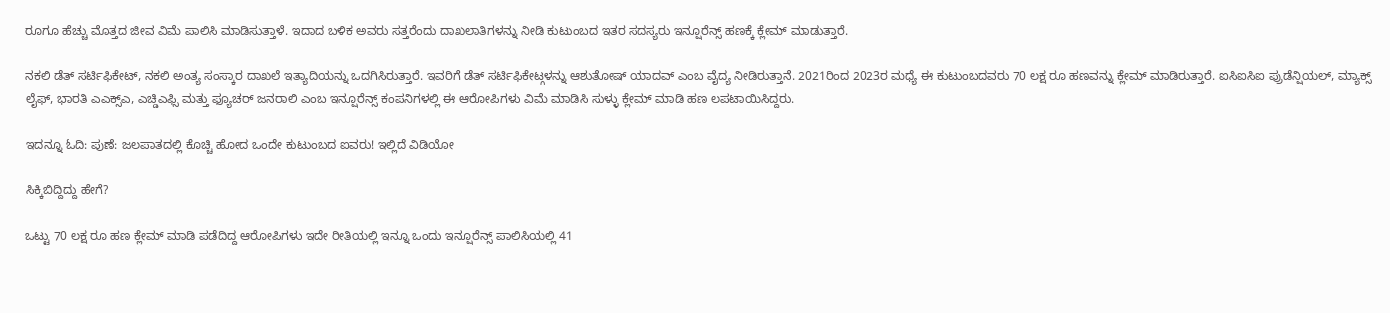ರೂಗೂ ಹೆಚ್ಚು ಮೊತ್ತದ ಜೀವ ವಿಮೆ ಪಾಲಿಸಿ ಮಾಡಿಸುತ್ತಾಳೆ. ಇದಾದ ಬಳಿಕ ಅವರು ಸತ್ತರೆಂದು ದಾಖಲಾತಿಗಳನ್ನು ನೀಡಿ ಕುಟುಂಬದ ಇತರ ಸದಸ್ಯರು ಇನ್ಷೂರೆನ್ಸ್ ಹಣಕ್ಕೆ ಕ್ಲೇಮ್ ಮಾಡುತ್ತಾರೆ.

ನಕಲಿ ಡೆತ್ ಸರ್ಟಿಫಿಕೇಟ್, ನಕಲಿ ಅಂತ್ಯ ಸಂಸ್ಕಾರ ದಾಖಲೆ ಇತ್ಯಾದಿಯನ್ನು ಒದಗಿಸಿರುತ್ತಾರೆ. ಇವರಿಗೆ ಡೆತ್ ಸರ್ಟಿಫಿಕೇಟ್ಗಳನ್ನು ಆಶುತೋಷ್ ಯಾದವ್ ಎಂಬ ವೈದ್ಯ ನೀಡಿರುತ್ತಾನೆ. 2021ರಿಂದ 2023ರ ಮಧ್ಯೆ ಈ ಕುಟುಂಬದವರು 70 ಲಕ್ಷ ರೂ ಹಣವನ್ನು ಕ್ಲೇಮ್ ಮಾಡಿರುತ್ತಾರೆ. ಐಸಿಐಸಿಐ ಪ್ರುಡೆನ್ಷಿಯಲ್, ಮ್ಯಾಕ್ಸ್ ಲೈಫ್, ಭಾರತಿ ಎಎಕ್ಸ್ಎ, ಎಚ್ಡಿಎಫ್ಸಿ ಮತ್ತು ಫ್ಯೂಚರ್ ಜನರಾಲಿ ಎಂಬ ಇನ್ಷೂರೆನ್ಸ್ ಕಂಪನಿಗಳಲ್ಲಿ ಈ ಆರೋಪಿಗಳು ವಿಮೆ ಮಾಡಿಸಿ ಸುಳ್ಳು ಕ್ಲೇಮ್ ಮಾಡಿ ಹಣ ಲಪಟಾಯಿಸಿದ್ದರು.

ಇದನ್ನೂ ಓದಿ: ಪುಣೆ: ಜಲಪಾತದಲ್ಲಿ ಕೊಚ್ಚಿ ಹೋದ ಒಂದೇ ಕುಟುಂಬದ ಐವರು! ಇಲ್ಲಿದೆ ವಿಡಿಯೋ

ಸಿಕ್ಕಿಬಿದ್ದಿದ್ದು ಹೇಗೆ?

ಒಟ್ಟು 70 ಲಕ್ಷ ರೂ ಹಣ ಕ್ಲೇಮ್ ಮಾಡಿ ಪಡೆದಿದ್ದ ಆರೋಪಿಗಳು ಇದೇ ರೀತಿಯಲ್ಲಿ ಇನ್ನೂ ಒಂದು ಇನ್ಷೂರೆನ್ಸ್ ಪಾಲಿಸಿಯಲ್ಲಿ 41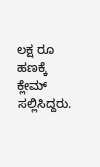ಲಕ್ಷ ರೂ ಹಣಕ್ಕೆ ಕ್ಲೇಮ್ ಸಲ್ಲಿಸಿದ್ದರು.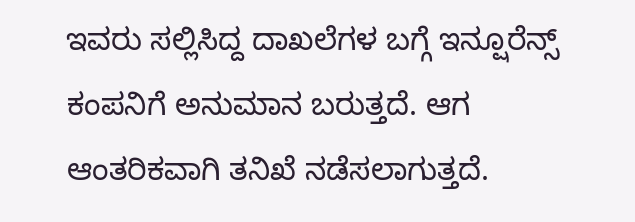ಇವರು ಸಲ್ಲಿಸಿದ್ದ ದಾಖಲೆಗಳ ಬಗ್ಗೆ ಇನ್ಷೂರೆನ್ಸ್ ಕಂಪನಿಗೆ ಅನುಮಾನ ಬರುತ್ತದೆ. ಆಗ ಆಂತರಿಕವಾಗಿ ತನಿಖೆ ನಡೆಸಲಾಗುತ್ತದೆ.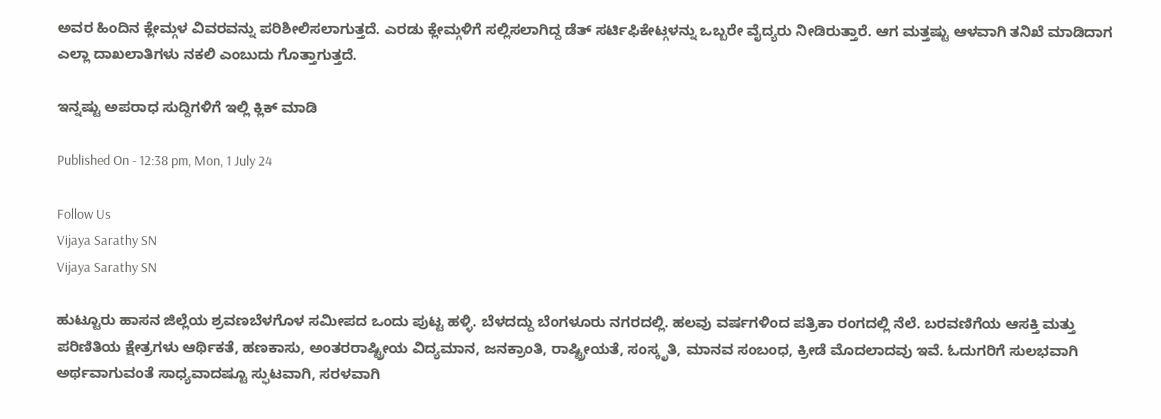ಅವರ ಹಿಂದಿನ ಕ್ಲೇಮ್ಗಳ ವಿವರವನ್ನು ಪರಿಶೀಲಿಸಲಾಗುತ್ತದೆ. ಎರಡು ಕ್ಲೇಮ್ಗಳಿಗೆ ಸಲ್ಲಿಸಲಾಗಿದ್ದ ಡೆತ್ ಸರ್ಟಿಫಿಕೇಟ್ಗಳನ್ನು ಒಬ್ಬರೇ ವೈದ್ಯರು ನೀಡಿರುತ್ತಾರೆ. ಆಗ ಮತ್ತಷ್ಟು ಆಳವಾಗಿ ತನಿಖೆ ಮಾಡಿದಾಗ ಎಲ್ಲಾ ದಾಖಲಾತಿಗಳು ನಕಲಿ ಎಂಬುದು ಗೊತ್ತಾಗುತ್ತದೆ.

ಇನ್ನಷ್ಟು ಅಪರಾಧ ಸುದ್ದಿಗಳಿಗೆ ಇಲ್ಲಿ ಕ್ಲಿಕ್ ಮಾಡಿ

Published On - 12:38 pm, Mon, 1 July 24

Follow Us
Vijaya Sarathy SN
Vijaya Sarathy SN

ಹುಟ್ಟೂರು ಹಾಸನ ಜಿಲ್ಲೆಯ ಶ್ರವಣಬೆಳಗೊಳ ಸಮೀಪದ ಒಂದು ಪುಟ್ಟ ಹಳ್ಳಿ. ಬೆಳದದ್ದು ಬೆಂಗಳೂರು ನಗರದಲ್ಲಿ. ಹಲವು ವರ್ಷಗಳಿಂದ ಪತ್ರಿಕಾ ರಂಗದಲ್ಲಿ ನೆಲೆ. ಬರವಣಿಗೆಯ ಆಸಕ್ತಿ ಮತ್ತು ಪರಿಣಿತಿಯ ಕ್ಷೇತ್ರಗಳು ಆರ್ಥಿಕತೆ, ಹಣಕಾಸು, ಅಂತರರಾಷ್ಟ್ರೀಯ ವಿದ್ಯಮಾನ, ಜನಕ್ರಾಂತಿ, ರಾಷ್ಟ್ರೀಯತೆ, ಸಂಸ್ಕೃತಿ, ಮಾನವ ಸಂಬಂಧ, ಕ್ರೀಡೆ ಮೊದಲಾದವು ಇವೆ. ಓದುಗರಿಗೆ ಸುಲಭವಾಗಿ ಅರ್ಥವಾಗುವಂತೆ ಸಾಧ್ಯವಾದಷ್ಟೂ ಸ್ಫುಟವಾಗಿ, ಸರಳವಾಗಿ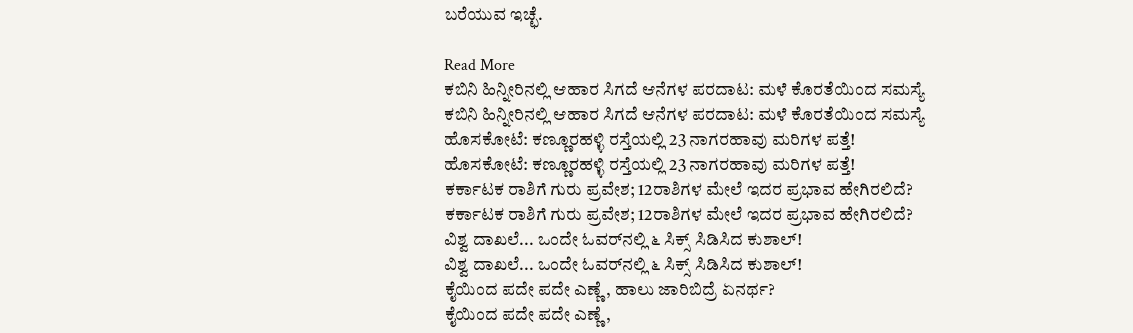ಬರೆಯುವ ಇಚ್ಛೆ.

Read More
ಕಬಿನಿ ಹಿನ್ನೀರಿನಲ್ಲಿ ಆಹಾರ ಸಿಗದೆ ಆನೆಗಳ ಪರದಾಟ: ಮಳೆ ಕೊರತೆಯಿಂದ ಸಮಸ್ಯೆ
ಕಬಿನಿ ಹಿನ್ನೀರಿನಲ್ಲಿ ಆಹಾರ ಸಿಗದೆ ಆನೆಗಳ ಪರದಾಟ: ಮಳೆ ಕೊರತೆಯಿಂದ ಸಮಸ್ಯೆ
ಹೊಸಕೋಟೆ: ಕಣ್ಣೂರಹಳ್ಳಿ ರಸ್ತೆಯಲ್ಲಿ 23 ನಾಗರಹಾವು ಮರಿಗಳ ಪತ್ತೆ!
ಹೊಸಕೋಟೆ: ಕಣ್ಣೂರಹಳ್ಳಿ ರಸ್ತೆಯಲ್ಲಿ 23 ನಾಗರಹಾವು ಮರಿಗಳ ಪತ್ತೆ!
ಕರ್ಕಾಟಕ ರಾಶಿಗೆ ಗುರು ಪ್ರವೇಶ; 12ರಾಶಿಗಳ ಮೇಲೆ ಇದರ ಪ್ರಭಾವ ಹೇಗಿರಲಿದೆ?
ಕರ್ಕಾಟಕ ರಾಶಿಗೆ ಗುರು ಪ್ರವೇಶ; 12ರಾಶಿಗಳ ಮೇಲೆ ಇದರ ಪ್ರಭಾವ ಹೇಗಿರಲಿದೆ?
ವಿಶ್ವ ದಾಖಲೆ... ಒಂದೇ ಓವರ್‌ನಲ್ಲಿ ೬ ಸಿಕ್ಸ್ ಸಿಡಿಸಿದ ಕುಶಾಲ್!
ವಿಶ್ವ ದಾಖಲೆ... ಒಂದೇ ಓವರ್‌ನಲ್ಲಿ ೬ ಸಿಕ್ಸ್ ಸಿಡಿಸಿದ ಕುಶಾಲ್!
ಕೈಯಿಂದ ಪದೇ ಪದೇ ಎಣ್ಣೆ, ಹಾಲು ಜಾರಿಬಿದ್ರೆ ಏನರ್ಥ?
ಕೈಯಿಂದ ಪದೇ ಪದೇ ಎಣ್ಣೆ,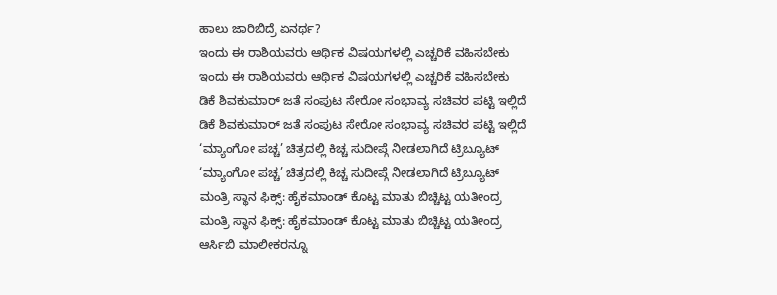ಹಾಲು ಜಾರಿಬಿದ್ರೆ ಏನರ್ಥ?
ಇಂದು ಈ ರಾಶಿಯವರು ಆರ್ಥಿಕ ವಿಷಯಗಳಲ್ಲಿ ಎಚ್ಚರಿಕೆ ವಹಿಸಬೇಕು
ಇಂದು ಈ ರಾಶಿಯವರು ಆರ್ಥಿಕ ವಿಷಯಗಳಲ್ಲಿ ಎಚ್ಚರಿಕೆ ವಹಿಸಬೇಕು
ಡಿಕೆ ಶಿವಕುಮಾರ್ ಜತೆ ಸಂಪುಟ ಸೇರೋ ಸಂಭಾವ್ಯ ಸಚಿವರ ಪಟ್ಟಿ ಇಲ್ಲಿದೆ
ಡಿಕೆ ಶಿವಕುಮಾರ್ ಜತೆ ಸಂಪುಟ ಸೇರೋ ಸಂಭಾವ್ಯ ಸಚಿವರ ಪಟ್ಟಿ ಇಲ್ಲಿದೆ
‘ಮ್ಯಾಂಗೋ ಪಚ್ಚ’ ಚಿತ್ರದಲ್ಲಿ ಕಿಚ್ಚ ಸುದೀಪ್ಗೆ ನೀಡಲಾಗಿದೆ ಟ್ರಿಬ್ಯೂಟ್
‘ಮ್ಯಾಂಗೋ ಪಚ್ಚ’ ಚಿತ್ರದಲ್ಲಿ ಕಿಚ್ಚ ಸುದೀಪ್ಗೆ ನೀಡಲಾಗಿದೆ ಟ್ರಿಬ್ಯೂಟ್
ಮಂತ್ರಿ ಸ್ಥಾನ ಫಿಕ್ಸ್: ಹೈಕಮಾಂಡ್ ಕೊಟ್ಟ ಮಾತು ಬಿಚ್ಚಿಟ್ಟ ಯತೀಂದ್ರ
ಮಂತ್ರಿ ಸ್ಥಾನ ಫಿಕ್ಸ್: ಹೈಕಮಾಂಡ್ ಕೊಟ್ಟ ಮಾತು ಬಿಚ್ಚಿಟ್ಟ ಯತೀಂದ್ರ
ಆರ್ಸಿಬಿ ಮಾಲೀಕರನ್ನೂ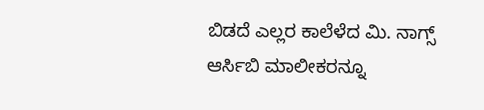ಬಿಡದೆ ಎಲ್ಲರ ಕಾಲೆಳೆದ ಮಿ. ನಾಗ್ಸ್
ಆರ್ಸಿಬಿ ಮಾಲೀಕರನ್ನೂ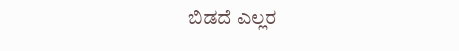ಬಿಡದೆ ಎಲ್ಲರ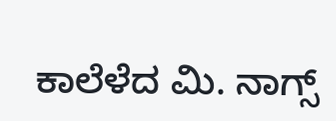ಕಾಲೆಳೆದ ಮಿ. ನಾಗ್ಸ್